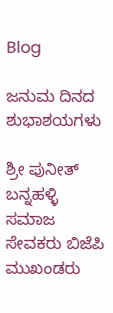Blog

ಜನುಮ ದಿನದ ಶುಭಾಶಯಗಳು

ಶ್ರೀ ಪುನೀತ್ ಬನ್ನಹಳ್ಳಿ ಸಮಾಜ ಸೇವಕರು ಬಿಜೆಪಿ ಮುಖಂಡರು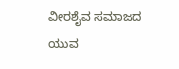ವೀರಶೈವ ಸಮಾಜದ ಯುವ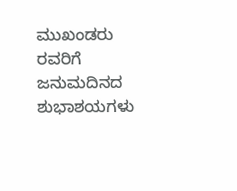ಮುಖಂಡರು ರವರಿಗೆ ಜನುಮದಿನದ ಶುಭಾಶಯಗಳು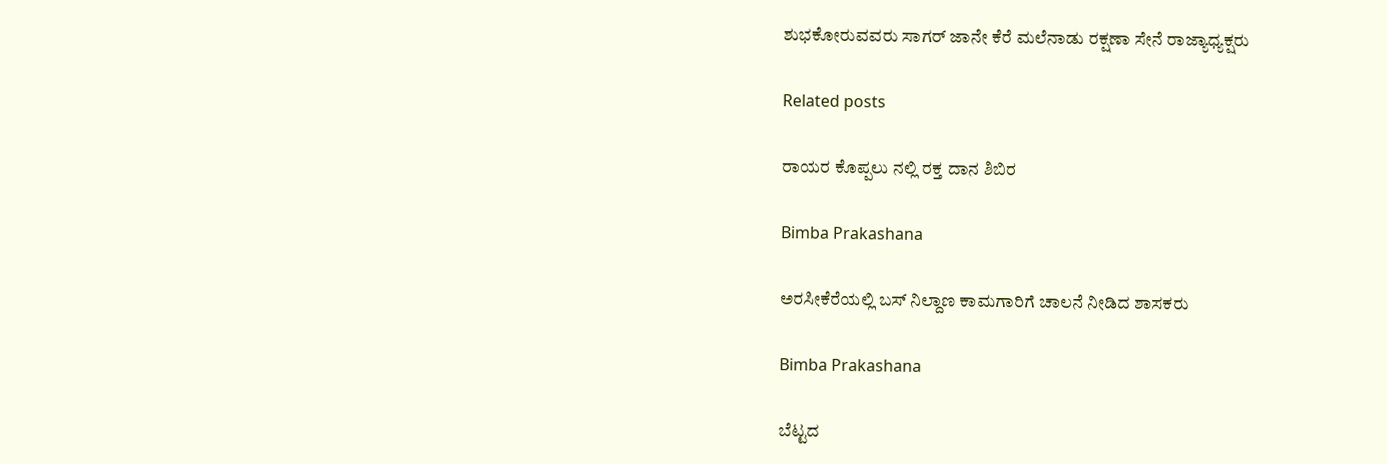ಶುಭಕೋರುವವರು ಸಾಗರ್ ಜಾನೇ ಕೆರೆ ಮಲೆನಾಡು ರಕ್ಷಣಾ ಸೇನೆ ರಾಜ್ಯಾಧ್ಯಕ್ಷರು

Related posts

ರಾಯರ ಕೊಪ್ಪಲು ನಲ್ಲಿ ರಕ್ತ ದಾನ ಶಿಬಿರ

Bimba Prakashana

ಅರಸೀಕೆರೆಯಲ್ಲಿ ಬಸ್ ನಿಲ್ದಾಣ ಕಾಮಗಾರಿಗೆ ಚಾಲನೆ ನೀಡಿದ ಶಾಸಕರು

Bimba Prakashana

ಬೆಟ್ಟದ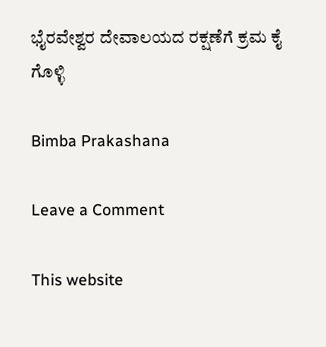ಭೈರವೇಶ್ವರ ದೇವಾಲಯದ ರಕ್ಷಣೆಗೆ ಕ್ರಮ ಕೈ ಗೊಳ್ಳಿ

Bimba Prakashana

Leave a Comment

This website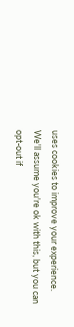uses cookies to improve your experience. We'll assume you're ok with this, but you can opt-out if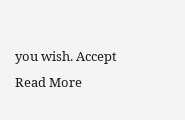you wish. Accept Read More